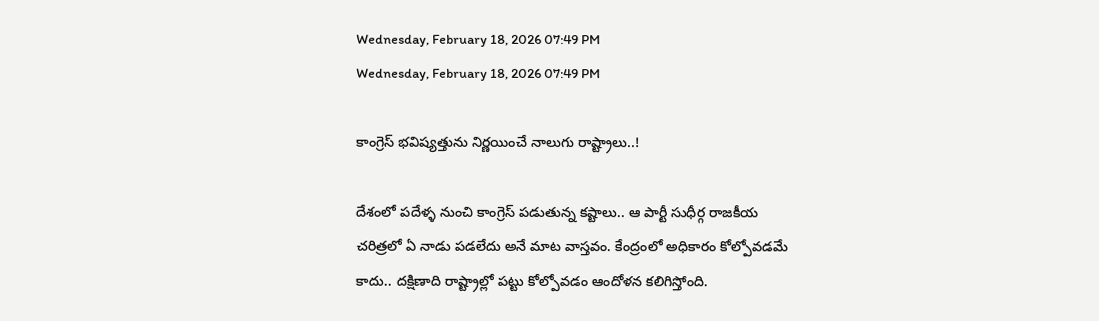Wednesday, February 18, 2026 07:49 PM
Wednesday, February 18, 2026 07:49 PM

కాంగ్రెస్ భవిష్యత్తును నిర్ణయించే నాలుగు రాష్ట్రాలు..!

దేశంలో పదేళ్ళ నుంచి కాంగ్రెస్ పడుతున్న కష్టాలు.. ఆ పార్టీ సుధీర్గ రాజకీయ చరిత్రలో ఏ నాడు పడలేదు అనే మాట వాస్తవం. కేంద్రంలో అధికారం కోల్పోవడమే కాదు.. దక్షిణాది రాష్ట్రాల్లో పట్టు కోల్పోవడం ఆందోళన కలిగిస్తోంది.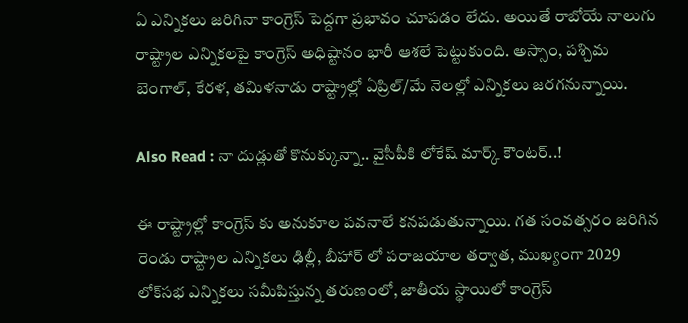ఏ ఎన్నికలు జరిగినా కాంగ్రెస్ పెద్దగా ప్రభావం చూపడం లేదు. అయితే రాబోయే నాలుగు రాష్ట్రాల ఎన్నికలపై కాంగ్రెస్ అధిష్టానం భారీ ఆశలే పెట్టుకుంది. అస్సాం, పశ్చిమ బెంగాల్, కేరళ, తమిళనాడు రాష్ట్రాల్లో ఏప్రిల్/మే నెలల్లో ఎన్నికలు జరగనున్నాయి.

Also Read : నా దుడ్లుతో కొనుక్కున్నా.. వైసీపీకి లోకేష్ మార్క్ కౌంటర్..!

ఈ రాష్ట్రాల్లో కాంగ్రెస్ కు అనుకూల పవనాలే కనపడుతున్నాయి. గత సంవత్సరం జరిగిన రెండు రాష్ట్రాల ఎన్నికలు ఢిల్లీ, బీహార్ లో పరాజయాల తర్వాత, ముఖ్యంగా 2029 లోక్‌సభ ఎన్నికలు సమీపిస్తున్న తరుణంలో, జాతీయ స్థాయిలో కాంగ్రెస్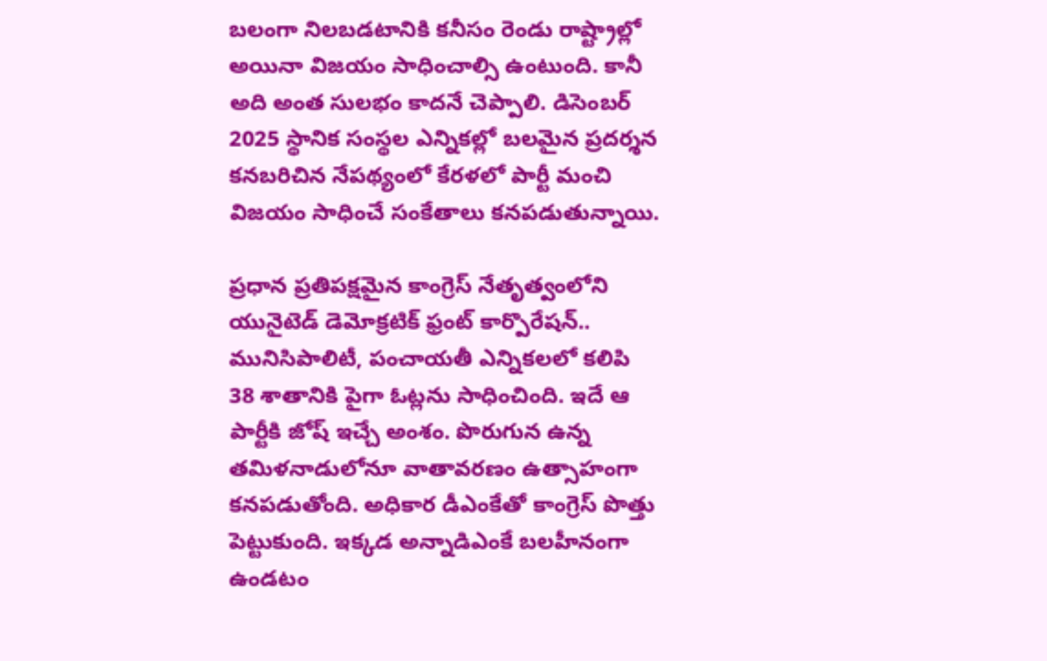బలంగా నిలబడటానికి కనీసం రెండు రాష్ట్రాల్లో అయినా విజయం సాధించాల్సి ఉంటుంది. కానీ అది అంత సులభం కాదనే చెప్పాలి. డిసెంబర్ 2025 స్థానిక సంస్థల ఎన్నికల్లో బలమైన ప్రదర్శన కనబరిచిన నేపథ్యంలో కేరళలో పార్టీ మంచి విజయం సాధించే సంకేతాలు కనపడుతున్నాయి.

ప్రధాన ప్రతిపక్షమైన కాంగ్రెస్ నేతృత్వంలోని యునైటెడ్ డెమోక్రటిక్ ఫ్రంట్ కార్పొరేషన్.. మునిసిపాలిటీ, పంచాయతీ ఎన్నికలలో కలిపి 38 శాతానికి పైగా ఓట్లను సాధించింది. ఇదే ఆ పార్టీకి జోష్ ఇచ్చే అంశం. పొరుగున ఉన్న తమిళనాడులోనూ వాతావరణం ఉత్సాహంగా కనపడుతోంది. అధికార డీఎంకేతో కాంగ్రెస్ పొత్తు పెట్టుకుంది. ఇక్కడ అన్నాడిఎంకే బలహీనంగా ఉండటం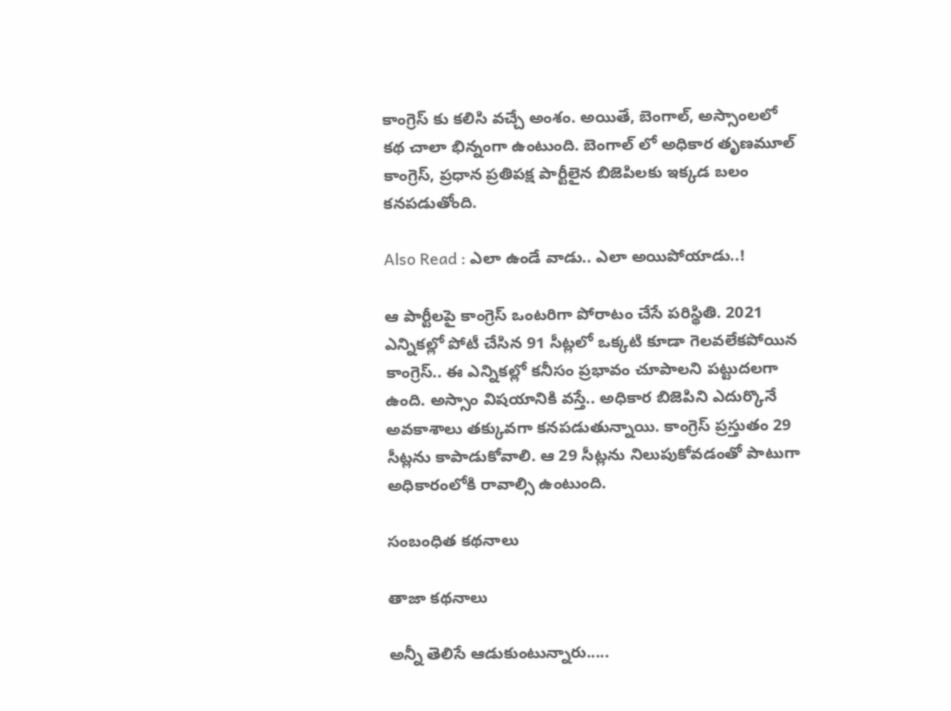కాంగ్రెస్ కు కలిసి వచ్చే అంశం. అయితే, బెంగాల్, అస్సాంలలో కథ చాలా భిన్నంగా ఉంటుంది. బెంగాల్‌ లో అధికార తృణమూల్ కాంగ్రెస్, ప్రధాన ప్రతిపక్ష పార్టీలైన బిజెపిలకు ఇక్కడ బలం కనపడుతోంది.

Also Read : ఎలా ఉండే వాడు.. ఎలా అయిపోయాడు..!

ఆ పార్టీలపై కాంగ్రెస్ ఒంటరిగా పోరాటం చేసే పరిస్థితి. 2021 ఎన్నికల్లో పోటీ చేసిన 91 సీట్లలో ఒక్కటి కూడా గెలవలేకపోయిన కాంగ్రెస్.. ఈ ఎన్నికల్లో కనీసం ప్రభావం చూపాలని పట్టుదలగా ఉంది. అస్సాం విషయానికి వస్తే.. అధికార బిజెపిని ఎదుర్కొనే అవకాశాలు తక్కువగా కనపడుతున్నాయి. కాంగ్రెస్ ప్రస్తుతం 29 సీట్లను కాపాడుకోవాలి. ఆ 29 సీట్లను నిలుపుకోవడంతో పాటుగా అధికారంలోకి రావాల్సి ఉంటుంది.

సంబంధిత కథనాలు

తాజా కథనాలు

అన్నీ తెలిసే ఆడుకుంటున్నారు.....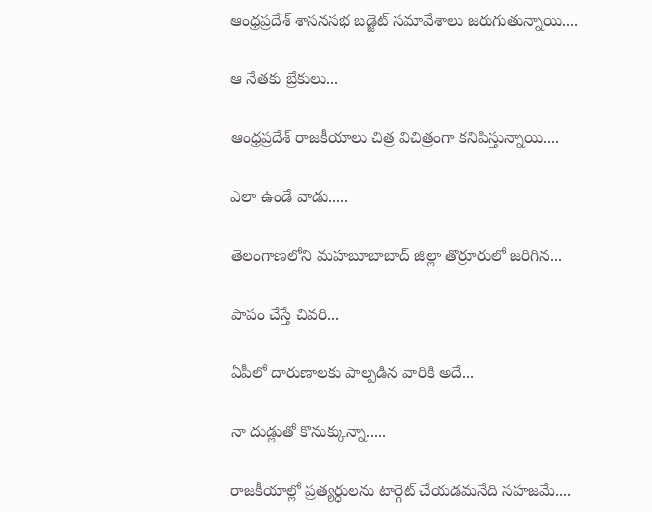ఆంధ్రప్రదేశ్ శాసనసభ బడ్జెట్ సమావేశాలు జరుగుతున్నాయి....

ఆ నేతకు బ్రేకులు...

ఆంధ్రప్రదేశ్ రాజకీయాలు చిత్ర విచిత్రంగా కనిపిస్తున్నాయి....

ఎలా ఉండే వాడు.....

తెలంగాణలోని మహబూబాబాద్ జిల్లా తొర్రూరులో జరిగిన...

పాపం చేస్తే చివరి...

ఏపీలో దారుణాలకు పాల్పడిన వారికి అదే...

నా దుడ్లుతో కొనుక్కున్నా.....

రాజకీయాల్లో ప్రత్యర్ధులను టార్గెట్ చేయడమనేది సహజమే....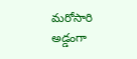మరోసారి అడ్డంగా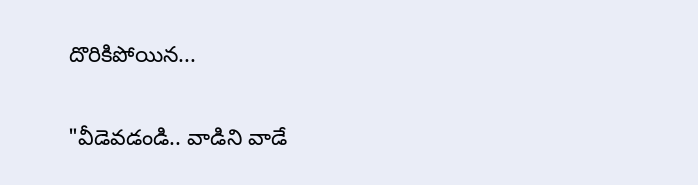దొరికిపోయిన...

"వీడెవడండి.. వాడిని వాడే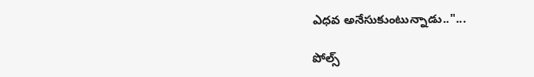ఎధవ అనేసుకుంటున్నాడు.."...

పోల్స్